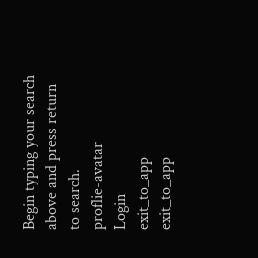Begin typing your search above and press return to search.
proflie-avatar
Login
exit_to_app
exit_to_app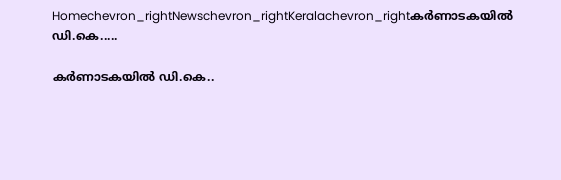Homechevron_rightNewschevron_rightKeralachevron_rightകർണാടകയിൽ ഡി.കെ.....

കർണാടകയിൽ ഡി.കെ..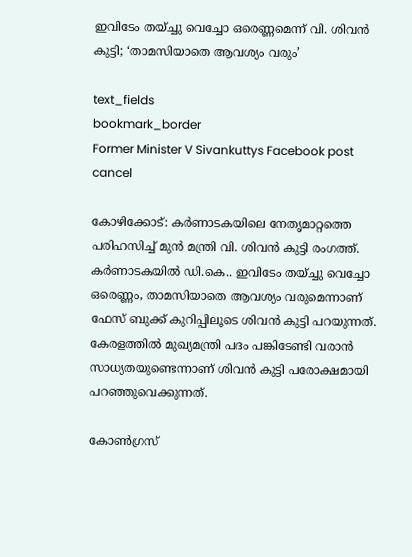ഇവിടേം തയ്ച്ചു വെച്ചോ ഒരെണ്ണമെന്ന് വി. ശിവൻ കുട്ടി; ‘താമസിയാതെ ആവശ്യം വരും’

text_fields
bookmark_border
Former Minister V Sivankuttys Facebook post
cancel

കോഴിക്കോട്: കർണാടകയിലെ നേതൃമാറ്റത്തെ പരിഹസിച്ച് മുൻ മന്ത്രി വി. ശിവൻ കുട്ടി രംഗത്ത്. കർണാടകയിൽ ഡി.കെ.. ഇവിടേം തയ്ച്ചു വെച്ചോ ഒരെണ്ണം, താമസിയാതെ ആവശ്യം വരുമെന്നാണ് ഫേസ് ബുക്ക് കുറിപ്പിലൂടെ ശിവൻ കുട്ടി പറയുന്നത്. കേരളത്തിൽ മുഖ്യമന്ത്രി പദം പങ്കിടേണ്ടി വരാൻ സാധ്യതയുണ്ടെന്നാണ് ശിവൻ കുട്ടി പരോക്ഷമായി പറഞ്ഞുവെക്കുന്നത്.

കോൺഗ്രസ്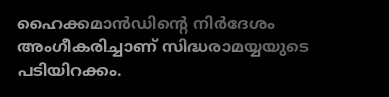ഹൈക്കമാൻഡിന്റെ നിർദേശം അംഗീകരിച്ചാണ് സിദ്ധരാമയ്യയുടെ പടിയിറക്കം.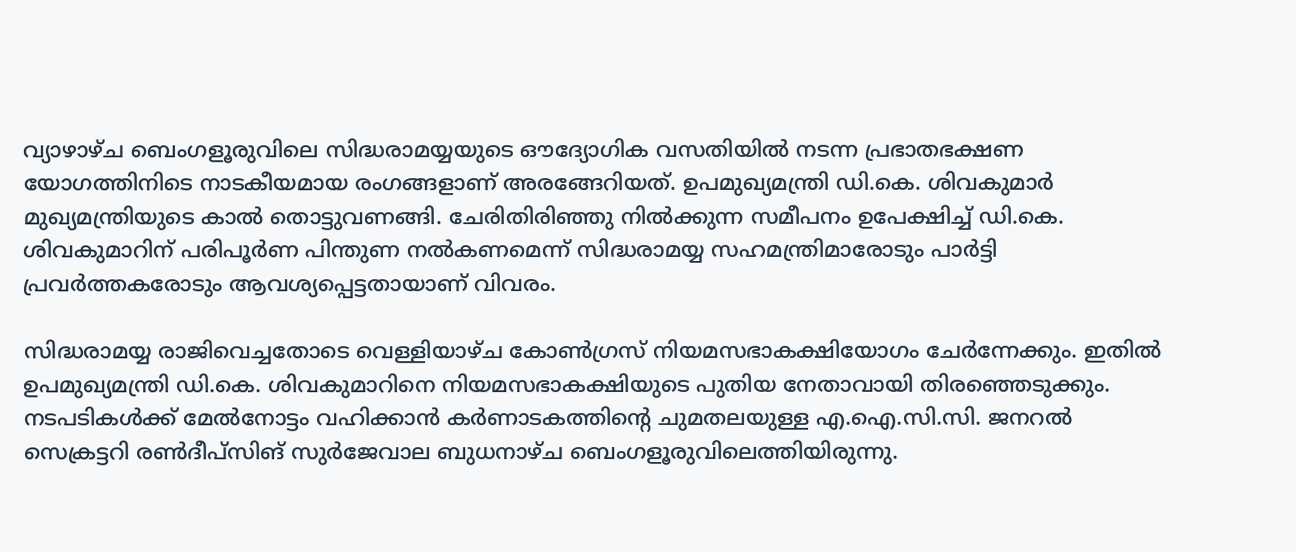വ്യാഴാഴ്ച ബെംഗളൂരുവിലെ സിദ്ധരാമയ്യയുടെ ഔദ്യോഗിക വസതിയിൽ നടന്ന പ്രഭാതഭക്ഷണ യോഗത്തിനിടെ നാടകീയമായ രംഗങ്ങളാണ് അരങ്ങേറിയത്. ഉപമുഖ്യമന്ത്രി ഡി.കെ. ശിവകുമാർ മുഖ്യമന്ത്രിയുടെ കാൽ തൊട്ടുവണങ്ങി. ചേരിതിരിഞ്ഞു നിൽക്കുന്ന സമീപനം ഉപേക്ഷിച്ച് ഡി.കെ. ശിവകുമാറിന് പരിപൂർണ പിന്തുണ നൽകണമെന്ന് സിദ്ധരാമയ്യ സഹമന്ത്രിമാരോടും പാർട്ടി പ്രവർത്തകരോടും ആവശ്യപ്പെട്ടതായാണ് വിവരം.

സിദ്ധരാമയ്യ രാജിവെച്ചതോടെ വെള്ളിയാഴ്ച കോൺഗ്രസ് നിയമസഭാകക്ഷിയോഗം ചേർന്നേക്കും. ഇതിൽ ഉപമുഖ്യമന്ത്രി ഡി.കെ. ശിവകുമാറിനെ നിയമസഭാകക്ഷിയുടെ പുതിയ നേതാവായി തിരഞ്ഞെടുക്കും. നടപടികൾക്ക് മേൽനോട്ടം വഹിക്കാൻ കർണാടകത്തിന്റെ ചുമതലയുള്ള എ.ഐ.സി.സി. ജനറൽ സെക്രട്ടറി രൺദീപ്സിങ് സുർജേവാല ബുധനാഴ്ച ബെംഗളൂരുവിലെത്തിയിരുന്നു.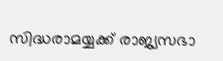സിദ്ധരാമയ്യക്ക് രാജ്യസഭാ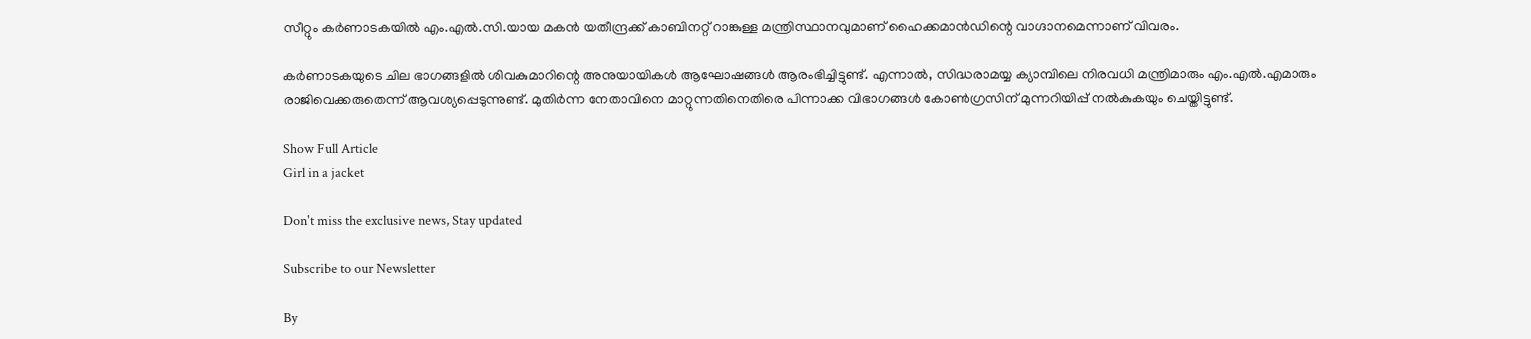സീറ്റും കർണാടകയിൽ എം.എൽ.സി.യായ മകൻ യതീന്ദ്രക്ക് കാബിനറ്റ് റാങ്കുള്ള മന്ത്രിസ്ഥാനവുമാണ് ഹൈക്കമാൻഡിന്റെ വാഗ്ദാനമെന്നാണ് വിവരം.

കർണാടകയുടെ ചില ഭാഗങ്ങളിൽ ശിവകുമാറിന്റെ അനുയായികൾ ആഘോഷങ്ങൾ ആരംഭിച്ചിട്ടുണ്ട്. എന്നാൽ, സിദ്ധരാമയ്യ ക്യാമ്പിലെ നിരവധി മന്ത്രിമാരും എം.എൽ.എമാരും രാജിവെക്കരുതെന്ന് ആവശ്യപ്പെടുന്നുണ്ട്. മുതിർന്ന നേതാവിനെ മാറ്റുന്നതിനെതിരെ പിന്നാക്ക വിഭാഗങ്ങൾ കോൺഗ്രസിന് മുന്നറിയിപ്പ് നൽകുകയും ചെയ്തിട്ടുണ്ട്.

Show Full Article
Girl in a jacket

Don't miss the exclusive news, Stay updated

Subscribe to our Newsletter

By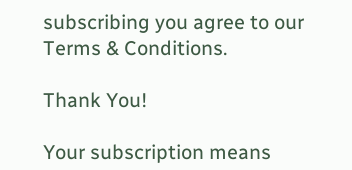subscribing you agree to our Terms & Conditions.

Thank You!

Your subscription means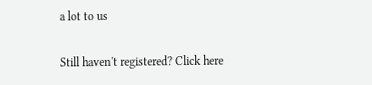a lot to us

Still haven't registered? Click here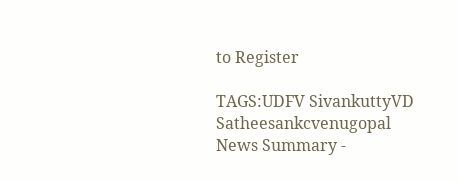to Register

TAGS:UDFV SivankuttyVD Satheesankcvenugopal
News Summary -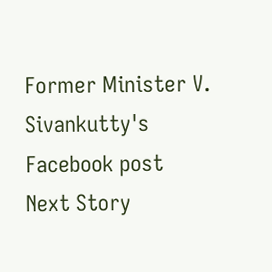Former Minister V. Sivankutty's Facebook post
Next Story